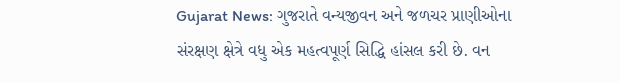Gujarat News: ગુજરાતે વન્યજીવન અને જળચર પ્રાણીઓના સંરક્ષણ ક્ષેત્રે વધુ એક મહત્વપૂર્ણ સિદ્ધિ હાંસલ કરી છે. વન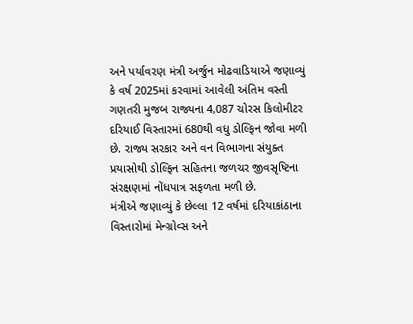અને પર્યાવરણ મંત્રી અર્જુન મોઢવાડિયાએ જણાવ્યું કે વર્ષ 2025માં કરવામાં આવેલી અંતિમ વસ્તી ગણતરી મુજબ રાજ્યના 4,087 ચોરસ કિલોમીટર દરિયાઈ વિસ્તારમાં 680થી વધુ ડોલ્ફિન જોવા મળી છે. રાજ્ય સરકાર અને વન વિભાગના સંયુક્ત પ્રયાસોથી ડોલ્ફિન સહિતના જળચર જીવસૃષ્ટિના સંરક્ષણમાં નોંધપાત્ર સફળતા મળી છે.
મંત્રીએ જણાવ્યું કે છેલ્લા 12 વર્ષમાં દરિયાકાંઠાના વિસ્તારોમાં મેન્ગ્રોવ્સ અને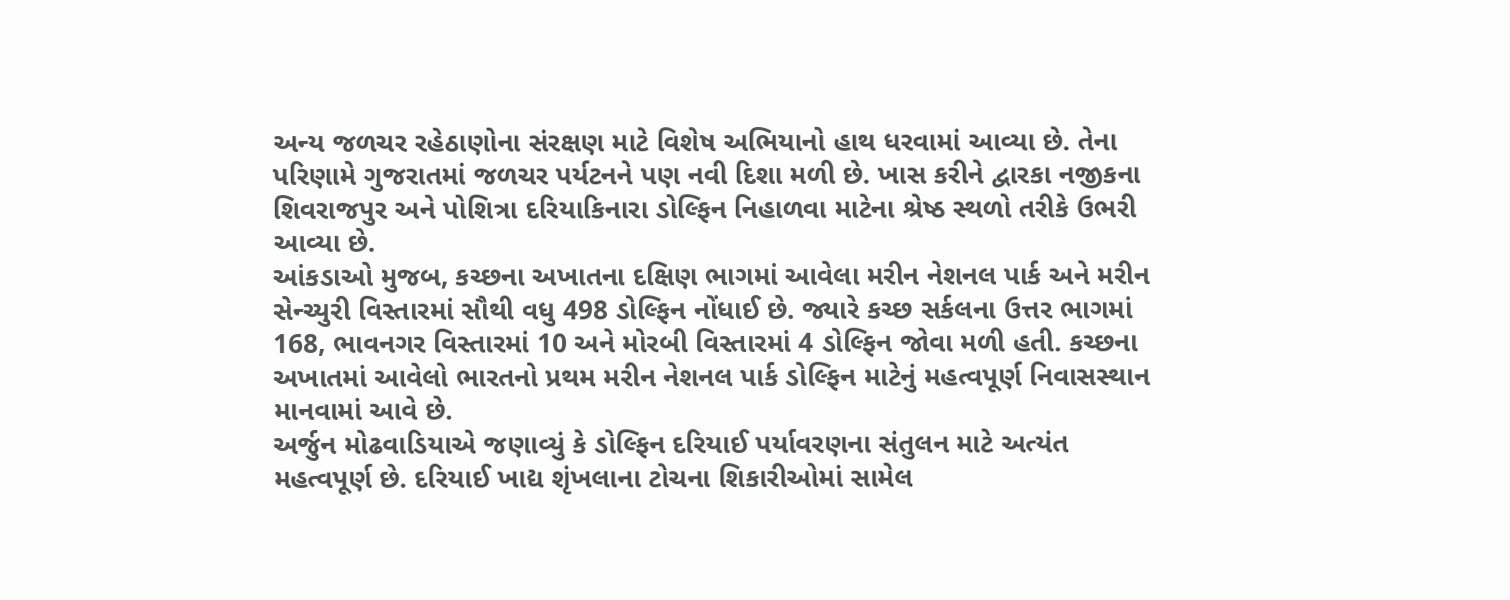અન્ય જળચર રહેઠાણોના સંરક્ષણ માટે વિશેષ અભિયાનો હાથ ધરવામાં આવ્યા છે. તેના પરિણામે ગુજરાતમાં જળચર પર્યટનને પણ નવી દિશા મળી છે. ખાસ કરીને દ્વારકા નજીકના શિવરાજપુર અને પોશિત્રા દરિયાકિનારા ડોલ્ફિન નિહાળવા માટેના શ્રેષ્ઠ સ્થળો તરીકે ઉભરી આવ્યા છે.
આંકડાઓ મુજબ, કચ્છના અખાતના દક્ષિણ ભાગમાં આવેલા મરીન નેશનલ પાર્ક અને મરીન સેન્ચ્યુરી વિસ્તારમાં સૌથી વધુ 498 ડોલ્ફિન નોંધાઈ છે. જ્યારે કચ્છ સર્કલના ઉત્તર ભાગમાં 168, ભાવનગર વિસ્તારમાં 10 અને મોરબી વિસ્તારમાં 4 ડોલ્ફિન જોવા મળી હતી. કચ્છના અખાતમાં આવેલો ભારતનો પ્રથમ મરીન નેશનલ પાર્ક ડોલ્ફિન માટેનું મહત્વપૂર્ણ નિવાસસ્થાન માનવામાં આવે છે.
અર્જુન મોઢવાડિયાએ જણાવ્યું કે ડોલ્ફિન દરિયાઈ પર્યાવરણના સંતુલન માટે અત્યંત મહત્વપૂર્ણ છે. દરિયાઈ ખાદ્ય શૃંખલાના ટોચના શિકારીઓમાં સામેલ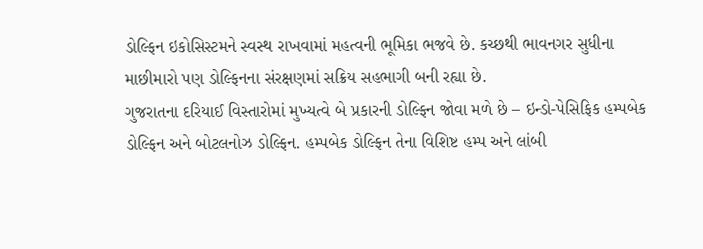ડોલ્ફિન ઇકોસિસ્ટમને સ્વસ્થ રાખવામાં મહત્વની ભૂમિકા ભજવે છે. કચ્છથી ભાવનગર સુધીના માછીમારો પણ ડોલ્ફિનના સંરક્ષણમાં સક્રિય સહભાગી બની રહ્યા છે.
ગુજરાતના દરિયાઈ વિસ્તારોમાં મુખ્યત્વે બે પ્રકારની ડોલ્ફિન જોવા મળે છે – ઇન્ડો-પેસિફિક હમ્પબેક ડોલ્ફિન અને બોટલનોઝ ડોલ્ફિન. હમ્પબેક ડોલ્ફિન તેના વિશિષ્ટ હમ્પ અને લાંબી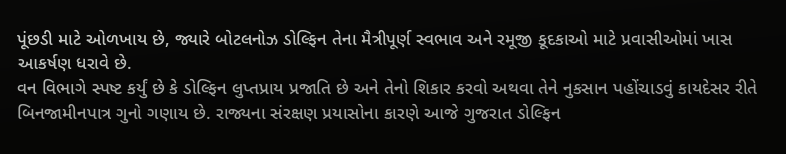પૂંછડી માટે ઓળખાય છે, જ્યારે બોટલનોઝ ડોલ્ફિન તેના મૈત્રીપૂર્ણ સ્વભાવ અને રમૂજી કૂદકાઓ માટે પ્રવાસીઓમાં ખાસ આકર્ષણ ધરાવે છે.
વન વિભાગે સ્પષ્ટ કર્યું છે કે ડોલ્ફિન લુપ્તપ્રાય પ્રજાતિ છે અને તેનો શિકાર કરવો અથવા તેને નુકસાન પહોંચાડવું કાયદેસર રીતે બિનજામીનપાત્ર ગુનો ગણાય છે. રાજ્યના સંરક્ષણ પ્રયાસોના કારણે આજે ગુજરાત ડોલ્ફિન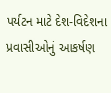પર્યટન માટે દેશ-વિદેશના પ્રવાસીઓનું આકર્ષણ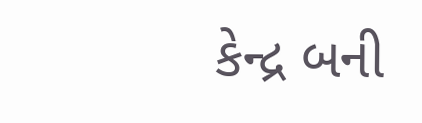કેન્દ્ર બની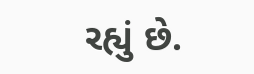રહ્યું છે.